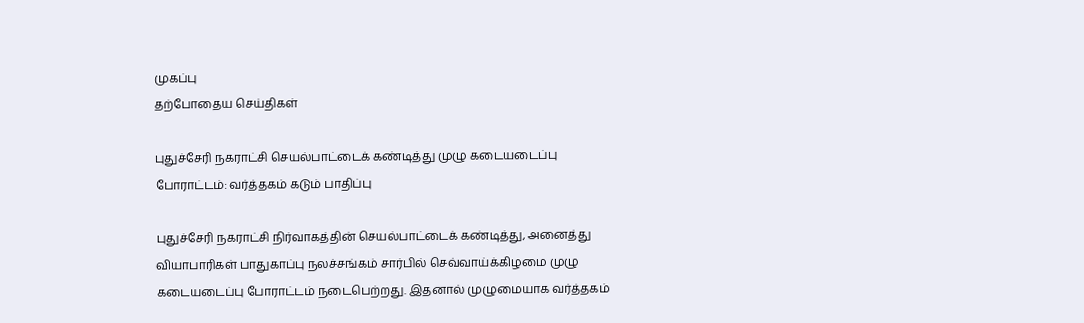முகப்பு
தற்போதைய செய்திகள்

புதுச்சேரி நகராட்சி செயல்பாட்டைக் கண்டித்து முழு கடையடைப்பு போராட்டம்: வர்த்தகம் கடும் பாதிப்பு

புதுச்சேரி நகராட்சி நிர்வாகத்தின் செயல்பாட்டைக் கண்டித்து, அனைத்து வியாபாரிகள் பாதுகாப்பு நலச்சங்கம் சார்பில் செவ்வாய்க்கிழமை முழு கடையடைப்பு போராட்டம் நடைபெற்றது. இதனால் முழுமையாக வர்த்தகம்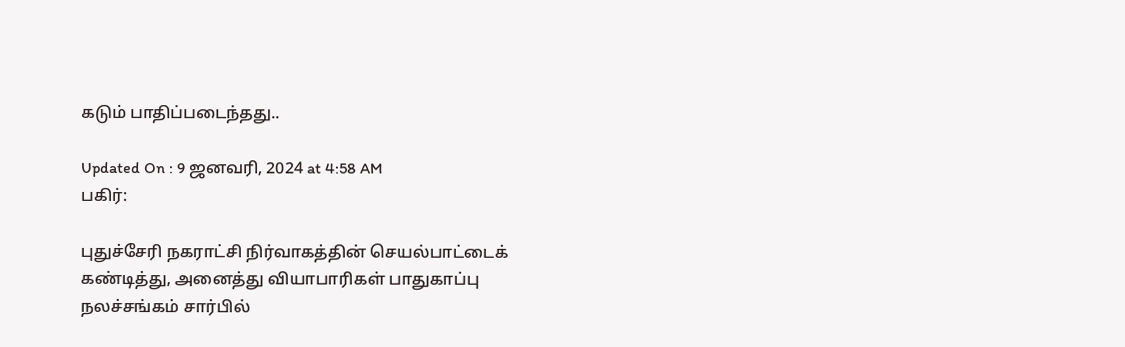கடும் பாதிப்படைந்தது..

Updated On : 9 ஜனவரி, 2024 at 4:58 AM
பகிர்:

புதுச்சேரி நகராட்சி நிர்வாகத்தின் செயல்பாட்டைக் கண்டித்து, அனைத்து வியாபாரிகள் பாதுகாப்பு நலச்சங்கம் சார்பில்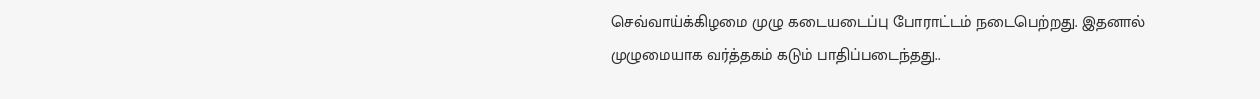செவ்வாய்க்கிழமை முழு கடையடைப்பு போராட்டம் நடைபெற்றது. இதனால் முழுமையாக வர்த்தகம் கடும் பாதிப்படைந்தது..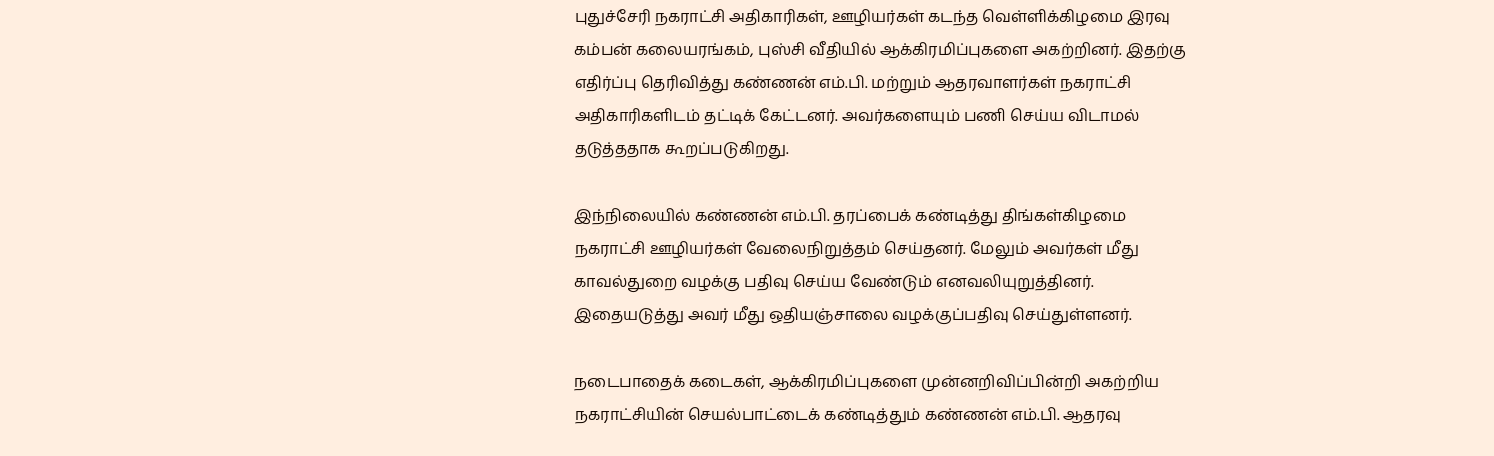புதுச்சேரி நகராட்சி அதிகாரிகள், ஊழியர்கள் கடந்த வெள்ளிக்கிழமை இரவு கம்பன் கலையரங்கம், புஸ்சி வீதியில் ஆக்கிரமிப்புகளை அகற்றினர். இதற்கு எதிர்ப்பு தெரிவித்து கண்ணன் எம்.பி. மற்றும் ஆதரவாளர்கள் நகராட்சி அதிகாரிகளிடம் தட்டிக் கேட்டனர். அவர்களையும் பணி செய்ய விடாமல் தடுத்ததாக கூறப்படுகிறது.

இந்நிலையில் கண்ணன் எம்.பி. தரப்பைக் கண்டித்து திங்கள்கிழமை நகராட்சி ஊழியர்கள் வேலைநிறுத்தம் செய்தனர். மேலும் அவர்கள் மீது காவல்துறை வழக்கு பதிவு செய்ய வேண்டும் எனவலியுறுத்தினர். இதையடுத்து அவர் மீது ஒதியஞ்சாலை வழக்குப்பதிவு செய்துள்ளனர்.

நடைபாதைக் கடைகள், ஆக்கிரமிப்புகளை முன்னறிவிப்பின்றி அகற்றிய நகராட்சியின் செயல்பாட்டைக் கண்டித்தும் கண்ணன் எம்.பி. ஆதரவு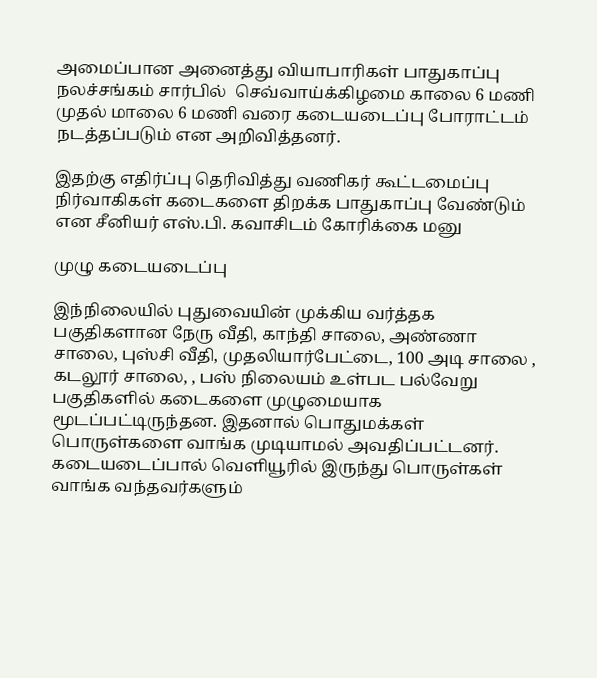அமைப்பான அனைத்து வியாபாரிகள் பாதுகாப்பு நலச்சங்கம் சார்பில்  செவ்வாய்க்கிழமை காலை 6 மணி முதல் மாலை 6 மணி வரை கடையடைப்பு போராட்டம் நடத்தப்படும் என அறிவித்தனர்.

இதற்கு எதிர்ப்பு தெரிவித்து வணிகர் கூட்டமைப்பு நிர்வாகிகள் கடைகளை திறக்க பாதுகாப்பு வேண்டும் என சீனியர் எஸ்.பி. கவாசிடம் கோரிக்கை மனு

முழு கடையடைப்பு

இந்நிலையில் புதுவையின் முக்கிய வர்த்தக பகுதிகளான நேரு வீதி, காந்தி சாலை, அண்ணா சாலை, புஸ்சி வீதி, முதலியார்பேட்டை, 100 அடி சாலை , கடலூர் சாலை, , பஸ் நிலையம் உள்பட பல்வேறு பகுதிகளில் கடைகளை முழுமையாக மூடப்பட்டிருந்தன. இதனால் பொதுமக்கள் பொருள்களை வாங்க முடியாமல் அவதிப்பட்டனர். கடையடைப்பால் வெளியூரில் இருந்து பொருள்கள் வாங்க வந்தவர்களும்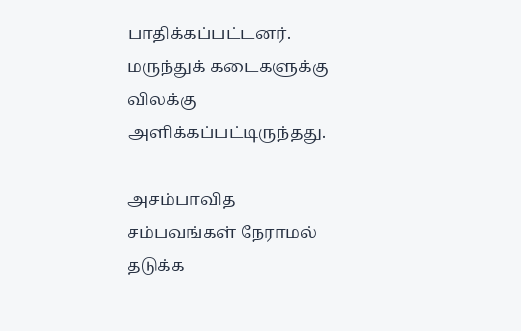பாதிக்கப்பட்டனர். மருந்துக் கடைகளுக்கு விலக்கு அளிக்கப்பட்டிருந்தது.

அசம்பாவித சம்பவங்கள் நேராமல் தடுக்க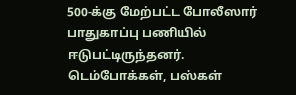500-க்கு மேற்பட்ட போலீஸார் பாதுகாப்பு பணியில் ஈடுபட்டிருந்தனர். டெம்போக்கள், பஸ்கள்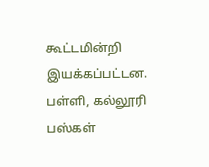கூட்டமின்றி இயக்கப்பட்டன. பள்ளி, கல்லூரி பஸ்கள்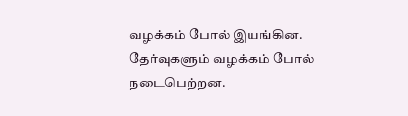வழக்கம் போல் இயங்கின. தேர்வுகளும் வழக்கம் போல் நடைபெற்றன.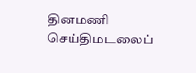தினமணி செய்திமடலைப்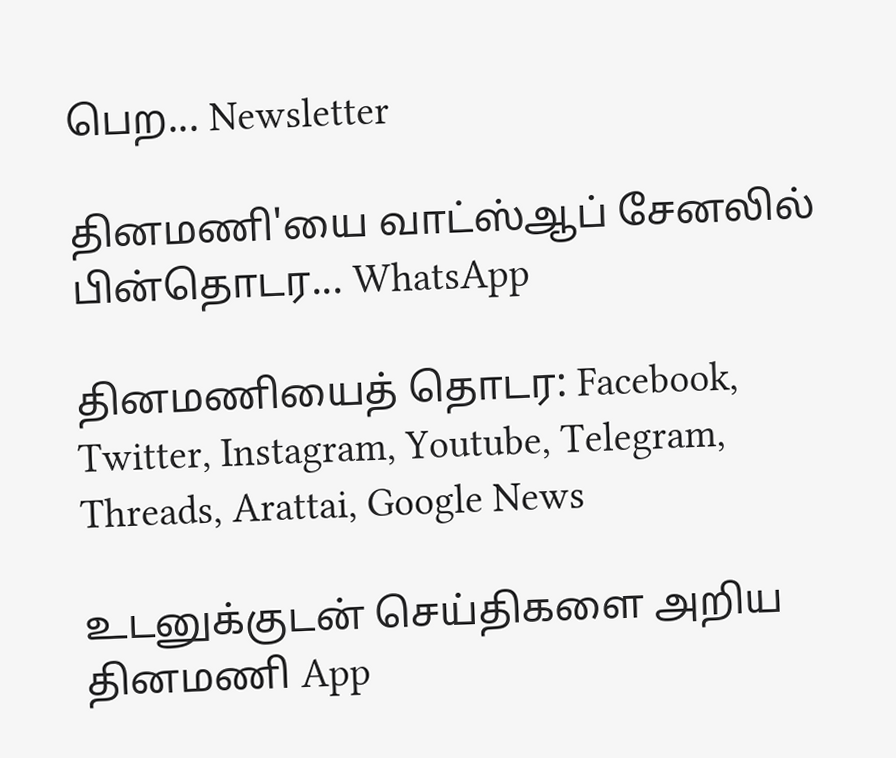பெற... Newsletter

தினமணி'யை வாட்ஸ்ஆப் சேனலில் பின்தொடர... WhatsApp

தினமணியைத் தொடர: Facebook, Twitter, Instagram, Youtube, Telegram, Threads, Arattai, Google News

உடனுக்குடன் செய்திகளை அறிய தினமணி App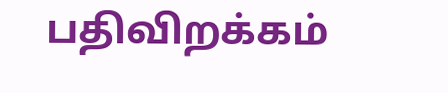பதிவிறக்கம்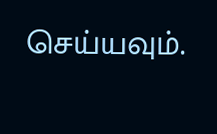செய்யவும்.